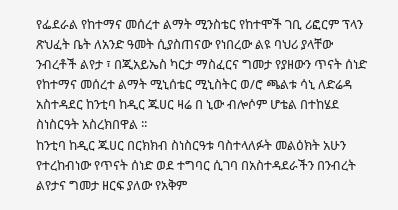የፌደራል የከተማና መሰረተ ልማት ሚንስቴር የከተሞች ገቢ ሪፎርም ፕላን ጽህፈት ቤት ለአንድ ዓመት ሲያስጠናው የነበረው ልዩ ባህሪ ያላቸው ንብረቶች ልየታ ፣ በጂአይኤስ ካርታ ማስፈርና ግመታ የያዘውን ጥናት ሰነድ የከተማና መሰረተ ልማት ሚኒሰቴር ሚኒስትር ወ/ሮ ጫልቱ ሳኒ ለድሬዳ አስተዳደር ከንቲባ ከዲር ጁሀር ዛሬ በ ኒው ብሎሶም ሆቴል በተከሄደ ስነስርዓት አስረክበዋል ፡፡
ከንቲባ ከዲር ጁሀር በርክክብ ስነስርዓቱ ባስተላለፉት መልዕክት አሁን የተረከብነው የጥናት ሰነድ ወደ ተግባር ሲገባ በአስተዳደራችን በንብረት ልየታና ግመታ ዘርፍ ያለው የአቅም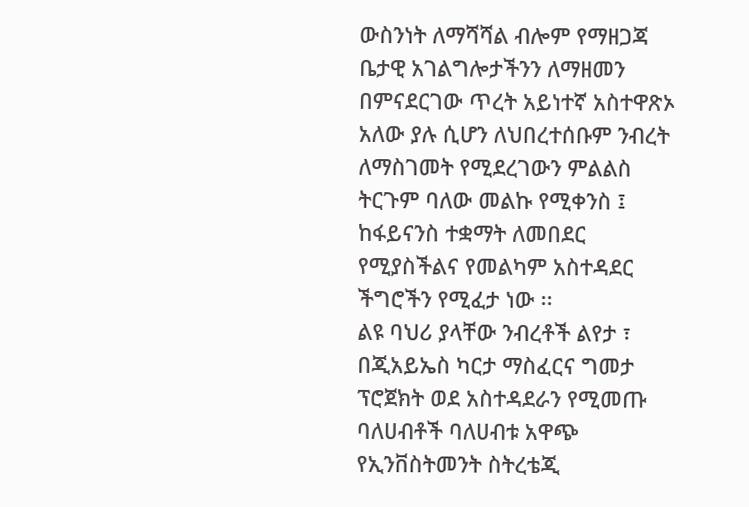ውስንነት ለማሻሻል ብሎም የማዘጋጃ ቤታዊ አገልግሎታችንን ለማዘመን በምናደርገው ጥረት አይነተኛ አስተዋጽኦ አለው ያሉ ሲሆን ለህበረተሰቡም ንብረት ለማስገመት የሚደረገውን ምልልስ ትርጉም ባለው መልኩ የሚቀንስ ፤ ከፋይናንስ ተቋማት ለመበደር የሚያስችልና የመልካም አስተዳደር ችግሮችን የሚፈታ ነው ፡፡
ልዩ ባህሪ ያላቸው ንብረቶች ልየታ ፣ በጂአይኤስ ካርታ ማስፈርና ግመታ ፕሮጀክት ወደ አስተዳደራን የሚመጡ ባለሀብቶች ባለሀብቱ አዋጭ የኢንቨስትመንት ስትረቴጂ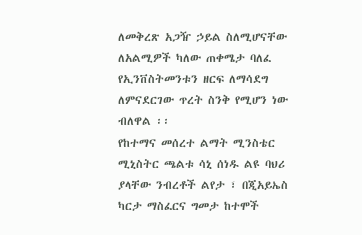ለመቅረጽ አጋዥ ኃይል ስለሚሆናቸው ለአልሚዎች ካለው ጠቀሜታ ባለፈ የኢንቨስትመንቱን ዘርፍ ለማሳደግ ለምናደርገው ጥረት ስንቅ የሚሆን ነው ብለዋል ፡፡
የከተማና መሰረተ ልማት ሚንስቴር ሚኒስትር ጫልቱ ሳኒ ሰነዱ ልዩ ባህሪ ያላቸው ንብረቶች ልየታ ፣ በጂአይኤስ ካርታ ማስፈርና ግመታ ከተሞች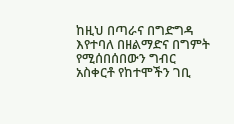ከዚህ በጣራና በግድግዳ እየተባለ በዘልማድና በግምት የሚሰበሰበውን ግብር አስቀርቶ የከተሞችን ገቢ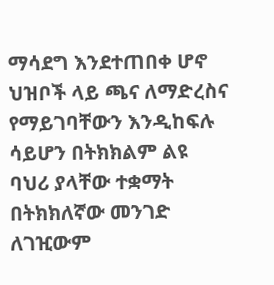ማሳደግ እንደተጠበቀ ሆኖ ህዝቦች ላይ ጫና ለማድረስና የማይገባቸውን እንዲከፍሉ ሳይሆን በትክክልም ልዩ ባህሪ ያላቸው ተቋማት በትክክለኛው መንገድ ለገዢውም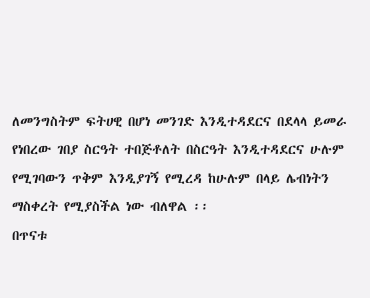ለመንግስትም ፍትሀዊ በሆነ መንገድ እንዲተዳደርና በደላላ ይመራ የነበረው ገበያ ስርዓት ተበጅቶለት በስርዓት እንዲተዳደርና ሁሉም የሚገባውን ጥቅም እንዲያገኝ የሚረዳ ከሁሉም በላይ ሌብነትን ማስቀረት የሚያስችል ነው ብለዋል ፡፡
በጥናቱ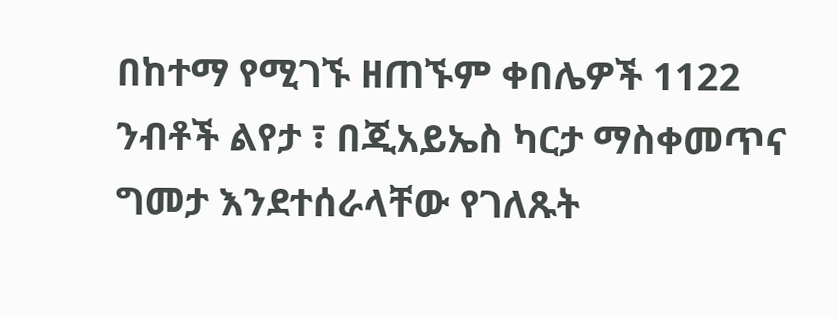በከተማ የሚገኙ ዘጠኙም ቀበሌዎች 1122 ንብቶች ልየታ ፣ በጂአይኤስ ካርታ ማስቀመጥና ግመታ እንደተሰራላቸው የገለጹት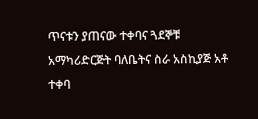ጥናቱን ያጠናው ተቀባና ጓደኞቹ አማካሪድርጅት ባለቤትና ስራ አስኪያጅ አቶ ተቀባ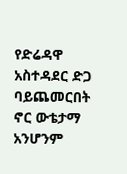የድሬዳዋ አስተዳደር ድጋ ባይጨመርበት ኖር ውቴታማ አንሆንም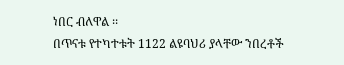ነበር ብለዋል ፡፡
በጥናቱ የተካተቱት 1122 ልዩባህሪ ያላቸው ንበረቶች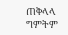ጠቅላላ ግምትም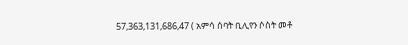57,363,131,686,47 ( አምሳ ሰባት ቢሊየን ሶስት መቶ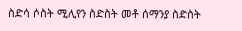ስድሳ ሶስት ሚሊየን ስድስት መቶ ሰማንያ ስድስት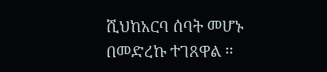ሺህከአርባ ሰባት መሆኑ በመድረኩ ተገጸዋል ፡፡